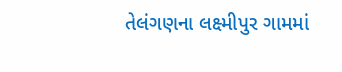તેલંગણના લક્ષ્મીપુર ગામમાં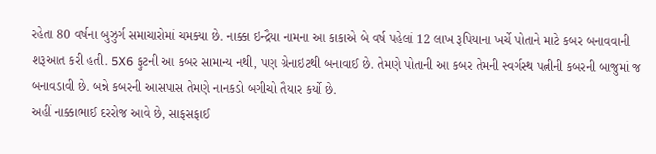રહેતા 80 વર્ષના બુઝુર્ગ સમાચારોમાં ચમક્યા છે. નાક્કા ઇન્દ્રૈયા નામના આ કાકાએ બે વર્ષ પહેલાં 12 લાખ રૂપિયાના ખર્ચે પોતાને માટે કબર બનાવવાની શરૂઆત કરી હતી. 5X6 ફુટની આ કબર સામાન્ય નથી, પણ ગ્રેનાઇટથી બનાવાઈ છે. તેમણે પોતાની આ કબર તેમની સ્વર્ગસ્થ પત્નીની કબરની બાજુમાં જ બનાવડાવી છે. બન્ને કબરની આસપાસ તેમણે નાનકડો બગીચો તૈયાર કર્યો છે.
અહીં નાક્કાભાઈ દરરોજ આવે છે, સાફસફાઈ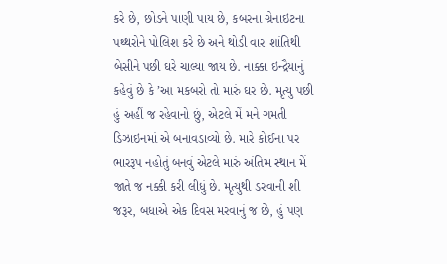કરે છે, છોડને પાણી પાય છે, કબરના ગ્રેનાઇટના પથ્થરોને પોલિશ કરે છે અને થોડી વાર શાંતિથી બેસીને પછી ઘરે ચાલ્યા જાય છે. નાક્કા ઇન્દ્રૈયાનું કહેવું છે કે ’આ મકબરો તો મારું ઘર છે. મૃત્યુ પછી હું અહીં જ રહેવાનો છું, એટલે મેં મને ગમતી ડિઝાઇનમાં એ બનાવડાવ્યો છે. મારે કોઈના પર ભારરૂપ નહોતું બનવું એટલે મારું અંતિમ સ્થાન મેં જાતે જ નક્કી કરી લીધું છે. મૃત્યુથી ડરવાની શી જરૂર, બધાએ એક દિવસ મરવાનું જ છે, હું પણ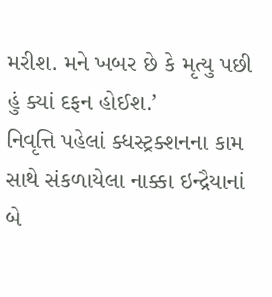મરીશ. મને ખબર છે કે મૃત્યુ પછી હું ક્યાં દફન હોઈશ.’
નિવૃત્તિ પહેલાં ક્ધસ્ટ્રક્શનના કામ સાથે સંકળાયેલા નાક્કા ઇન્દ્રૈયાનાં બે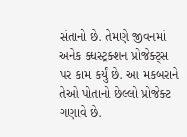સંતાનો છે. તેમણે જીવનમાં અનેક ક્ધસ્ટ્રક્શન પ્રોજેક્ટ્સ પર કામ કર્યું છે. આ મકબરાને તેઓ પોતાનો છેલ્લો પ્રોજેક્ટ ગણાવે છે.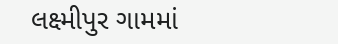લક્ષ્મીપુર ગામમાં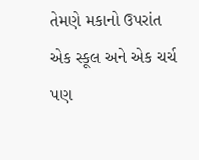તેમણે મકાનો ઉપરાંત એક સ્કૂલ અને એક ચર્ચ પણ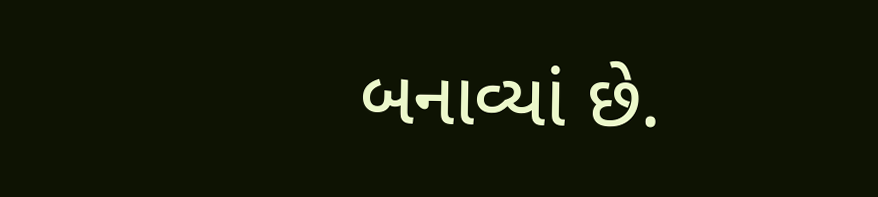બનાવ્યાં છે.